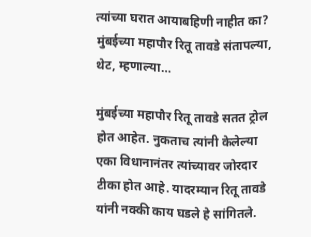त्यांच्या घरात आयाबहिणी नाहीत का? मुंबईच्या महापौर रितू तावडे संतापल्या, थेट, म्हणाल्या…

मुंबईच्या महापौर रितू तावडे सतत ट्रोल होत आहेत. नुकताच त्यांनी केलेल्या एका विधानानंतर त्यांच्यावर जोरदार टीका होत आहे. यादरम्यान रितू तावडे यांनी नक्की काय घडले हे सांगितले.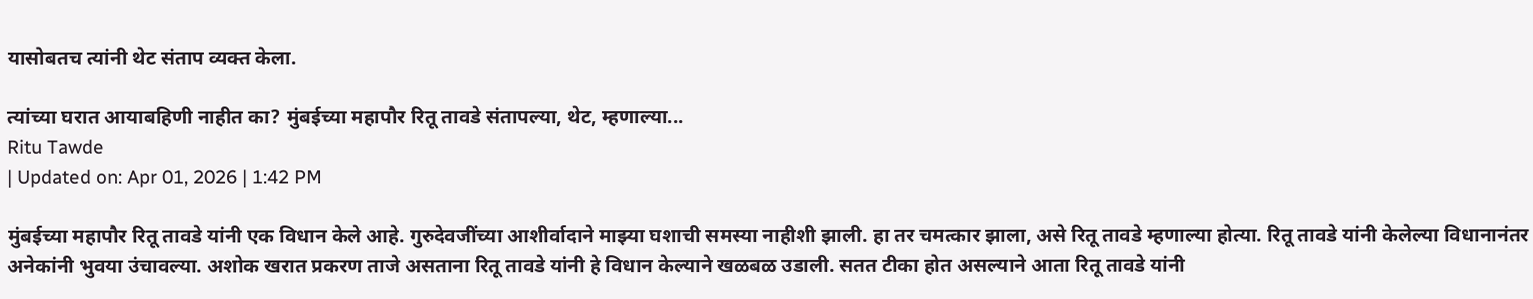यासोबतच त्यांनी थेट संताप व्यक्त केला.

त्यांच्या घरात आयाबहिणी नाहीत का? मुंबईच्या महापौर रितू तावडे संतापल्या, थेट, म्हणाल्या...
Ritu Tawde
| Updated on: Apr 01, 2026 | 1:42 PM

मुंबईच्या महापौर रितू तावडे यांनी एक विधान केले आहे. गुरुदेवजींच्या आशीर्वादाने माझ्या घशाची समस्या नाहीशी झाली. हा तर चमत्कार झाला, असे रितू तावडे म्हणाल्या होत्या. रितू तावडे यांनी केलेल्या विधानानंतर अनेकांनी भुवया उंचावल्या. अशोक खरात प्रकरण ताजे असताना रितू तावडे यांनी हे विधान केल्याने खळबळ उडाली. सतत टीका होत असल्याने आता रितू तावडे यांनी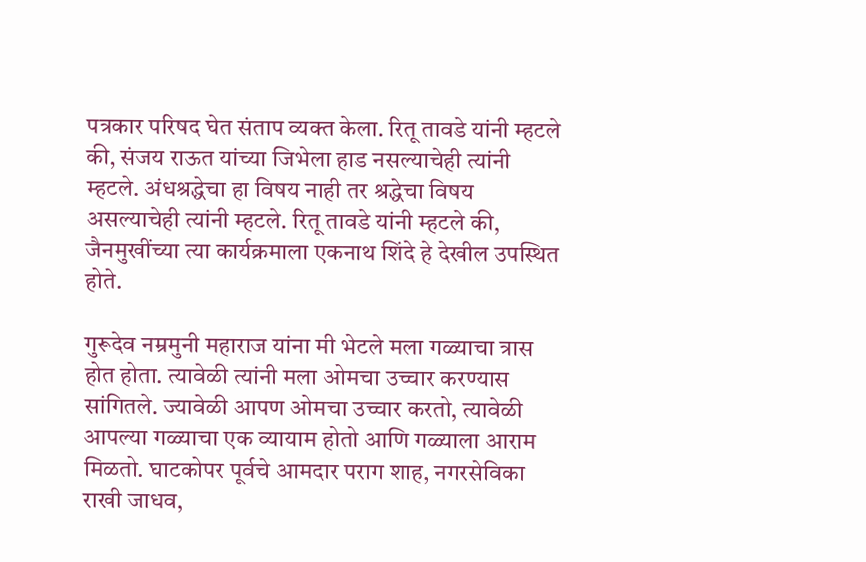पत्रकार परिषद घेत संताप व्यक्त केला. रितू तावडे यांनी म्हटले की, संजय राऊत यांच्या जिभेला हाड नसल्याचेही त्यांनी म्हटले. अंधश्रद्धेचा हा विषय नाही तर श्रद्धेचा विषय असल्याचेही त्यांनी म्हटले. रितू तावडे यांनी म्हटले की, जैनमुखींच्या त्या कार्यक्रमाला एकनाथ शिंदे हे देखील उपस्थित होते.

गुरूदेव नम्रमुनी महाराज यांना मी भेटले मला गळ्याचा त्रास होत होता. त्यावेळी त्यांनी मला ओमचा उच्चार करण्यास सांगितले. ज्यावेळी आपण ओमचा उच्चार करतो, त्यावेळी आपल्या गळ्याचा एक व्यायाम होतो आणि गळ्याला आराम मिळतो. घाटकोपर पूर्वचे आमदार पराग शाह, नगरसेविका राखी जाधव,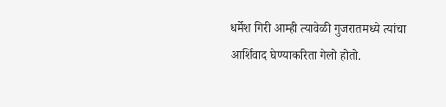धर्मेश गिरी आम्ही त्यावेळी गुजरातमध्ये त्यांचा आर्शिवाद घेण्याकरिता गेलो होतो.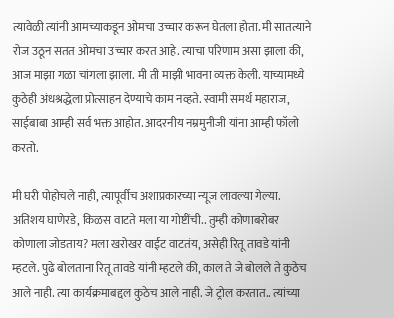त्यावेळी त्यांनी आमच्याकडून ओमचा उच्चार करून घेतला होता. मी सातत्याने रोज उठून सतत ओमचा उच्चार करत आहे. त्याचा परिणाम असा झाला की, आज माझा गळा चांगला झाला. मी ती माझी भावना व्यक्त केली. याच्यामध्ये कुठेही अंधश्रद्धेला प्रोत्साहन देण्याचे काम नव्हते. स्वामी समर्थ महाराज, साईबाबा आम्ही सर्व भक्त आहोत. आदरनीय नम्रमुनीजी यांना आम्ही फॉलो करतो.

मी घरी पोहोचले नाही, त्यापूर्वीच अशाप्रकारच्या न्यूज लावल्या गेल्या. अतिशय घाणेरडे, किळस वाटते मला या गोष्टींची.. तुम्ही कोणाबरोबर कोणाला जोडताय? मला खरोखर वाईट वाटतंय, असेही रितू तावडे यांनी म्हटले. पुढे बोलताना रितू तावडे यांनी म्हटले की, काल ते जे बोलले ते कुठेच आले नाही. त्या कार्यक्रमाबद्दल कुठेच आले नाही. जे ट्रोल करतात.. त्यांच्या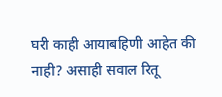घरी काही आयाबहिणी आहेत की नाही? असाही सवाल रितू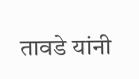तावडे यांनी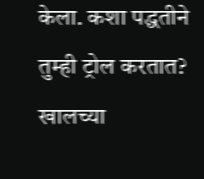केला. कशा पद्धतीने तुम्ही ट्रोल करतात? खालच्या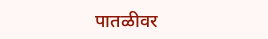पातळीवर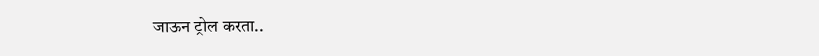जाऊन ट्रोल करता..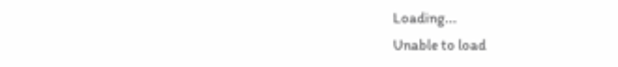Loading...
Unable to load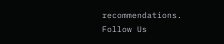recommendations.
Follow Us